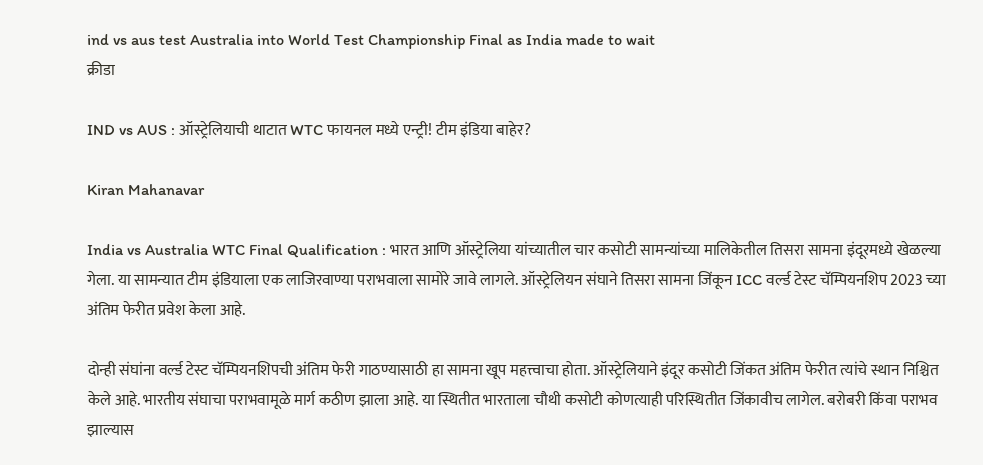ind vs aus test Australia into World Test Championship Final as India made to wait
क्रीडा

IND vs AUS : ऑस्ट्रेलियाची थाटात WTC फायनल मध्ये एन्ट्री! टीम इंडिया बाहेर?

Kiran Mahanavar

India vs Australia WTC Final Qualification : भारत आणि ऑस्ट्रेलिया यांच्यातील चार कसोटी सामन्यांच्या मालिकेतील तिसरा सामना इंदूरमध्ये खेळल्या गेला. या सामन्यात टीम इंडियाला एक लाजिरवाण्या पराभवाला सामोरे जावे लागले. ऑस्ट्रेलियन संघाने तिसरा सामना जिंकून ICC वर्ल्ड टेस्ट चॅम्पियनशिप 2023 च्या अंतिम फेरीत प्रवेश केला आहे.

दोन्ही संघांना वर्ल्ड टेस्ट चॅम्पियनशिपची अंतिम फेरी गाठण्यासाठी हा सामना खूप महत्त्वाचा होता. ऑस्ट्रेलियाने इंदूर कसोटी जिंकत अंतिम फेरीत त्यांचे स्थान निश्चित केले आहे. भारतीय संघाचा पराभवामूळे मार्ग कठीण झाला आहे. या स्थितीत भारताला चौथी कसोटी कोणत्याही परिस्थितीत जिंकावीच लागेल. बरोबरी किंवा पराभव झाल्यास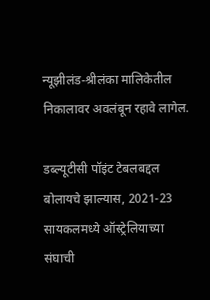न्यूझीलंड-श्रीलंका मालिकेतील निकालावर अवलंबून रहावे लागेल.

डब्ल्यूटीसी पॉइंट टेबलबद्दल बोलायचे झाल्यास, 2021-23 सायकलमध्ये ऑस्ट्रेलियाच्या संघाची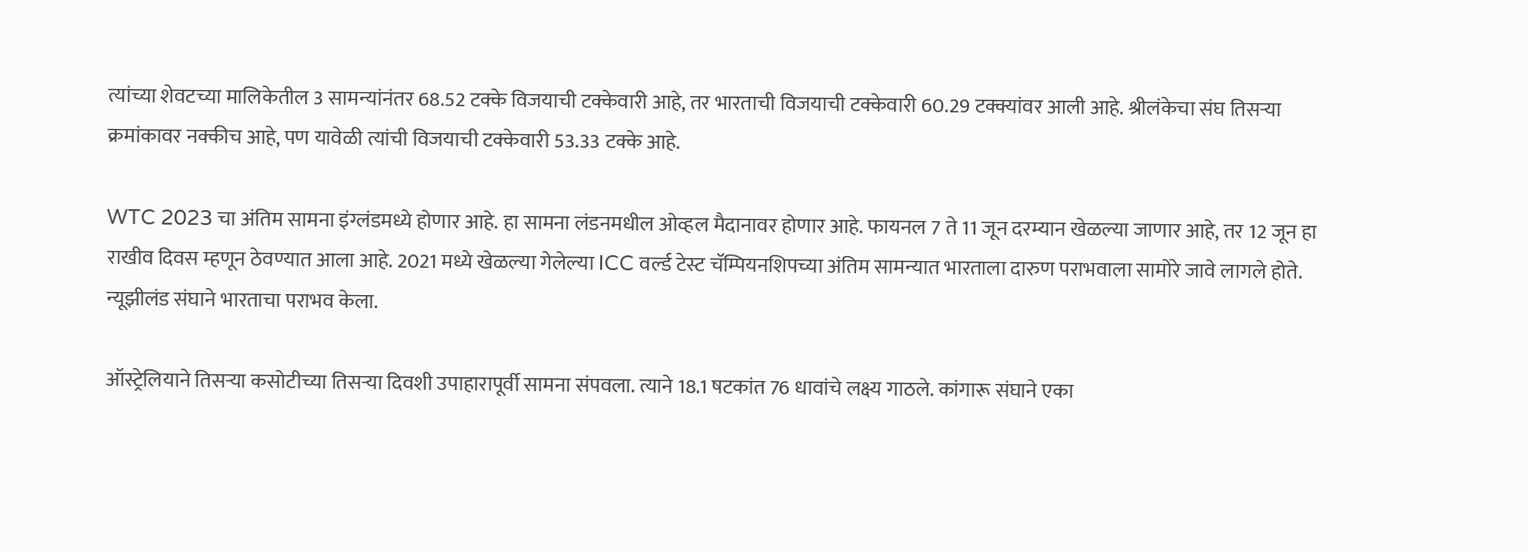त्यांच्या शेवटच्या मालिकेतील 3 सामन्यांनंतर 68.52 टक्के विजयाची टक्केवारी आहे, तर भारताची विजयाची टक्केवारी 60.29 टक्क्यांवर आली आहे. श्रीलंकेचा संघ तिसर्‍या क्रमांकावर नक्कीच आहे, पण यावेळी त्यांची विजयाची टक्केवारी 53.33 टक्के आहे.

WTC 2023 चा अंतिम सामना इंग्लंडमध्ये होणार आहे. हा सामना लंडनमधील ओव्हल मैदानावर होणार आहे. फायनल 7 ते 11 जून दरम्यान खेळल्या जाणार आहे, तर 12 जून हा राखीव दिवस म्हणून ठेवण्यात आला आहे. 2021 मध्ये खेळल्या गेलेल्या ICC वर्ल्ड टेस्ट चॅम्पियनशिपच्या अंतिम सामन्यात भारताला दारुण पराभवाला सामोरे जावे लागले होते. न्यूझीलंड संघाने भारताचा पराभव केला.

ऑस्ट्रेलियाने तिसऱ्या कसोटीच्या तिसऱ्या दिवशी उपाहारापूर्वी सामना संपवला. त्याने 18.1 षटकांत 76 धावांचे लक्ष्य गाठले. कांगारू संघाने एका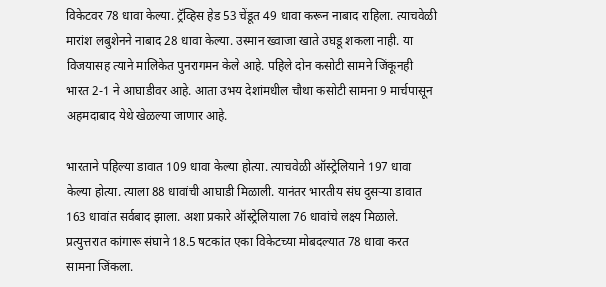विकेटवर 78 धावा केल्या. ट्रॅव्हिस हेड 53 चेंडूत 49 धावा करून नाबाद राहिला. त्याचवेळी मारांश लबुशेनने नाबाद 28 धावा केल्या. उस्मान ख्वाजा खाते उघडू शकला नाही. या विजयासह त्याने मालिकेत पुनरागमन केले आहे. पहिले दोन कसोटी सामने जिंकूनही भारत 2-1 ने आघाडीवर आहे. आता उभय देशांमधील चौथा कसोटी सामना 9 मार्चपासून अहमदाबाद येथे खेळल्या जाणार आहे.

भारताने पहिल्या डावात 109 धावा केल्या होत्या. त्याचवेळी ऑस्ट्रेलियाने 197 धावा केल्या होत्या. त्याला 88 धावांची आघाडी मिळाली. यानंतर भारतीय संघ दुसऱ्या डावात 163 धावांत सर्वबाद झाला. अशा प्रकारे ऑस्ट्रेलियाला 76 धावांचे लक्ष्य मिळाले. प्रत्युत्तरात कांगारू संघाने 18.5 षटकांत एका विकेटच्या मोबदल्यात 78 धावा करत सामना जिंकला.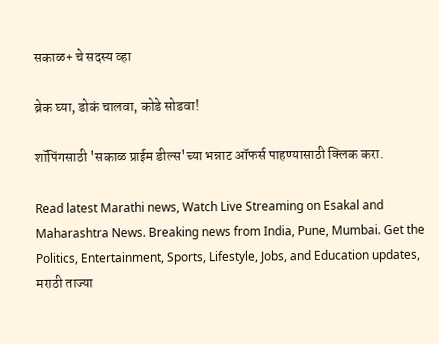सकाळ+ चे सदस्य व्हा

ब्रेक घ्या, डोकं चालवा, कोडे सोडवा!

शॉपिंगसाठी 'सकाळ प्राईम डील्स'च्या भन्नाट ऑफर्स पाहण्यासाठी क्लिक करा.

Read latest Marathi news, Watch Live Streaming on Esakal and Maharashtra News. Breaking news from India, Pune, Mumbai. Get the Politics, Entertainment, Sports, Lifestyle, Jobs, and Education updates, मराठी ताज्या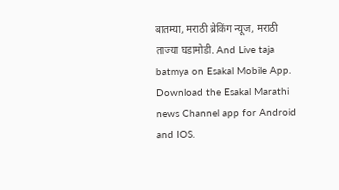बातम्या, मराठी ब्रेकिंग न्यूज, मराठी ताज्या घडामोडी. And Live taja batmya on Esakal Mobile App. Download the Esakal Marathi news Channel app for Android and IOS.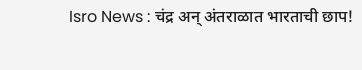Isro News : चंद्र अन् अंतराळात भारताची छाप!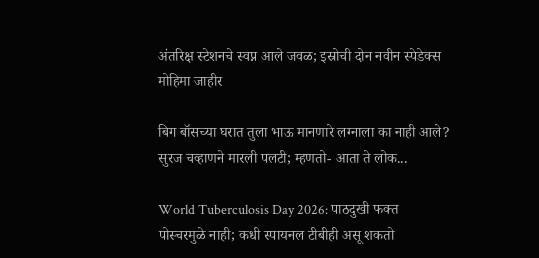अंतरिक्ष स्टेशनचे स्वप्न आले जवळ; इस्रोची दोन नवीन स्पेडेक्स मोहिमा जाहीर

बिग बॉसच्या घरात तुला भाऊ मानणारे लग्नाला का नाही आले? सुरज चव्हाणने मारली पलटी; म्हणतो- आता ते लोक...

World Tuberculosis Day 2026: पाठदुखी फक्त पोस्चरमुळे नाही; कधी स्पायनल टीबीही असू शकतो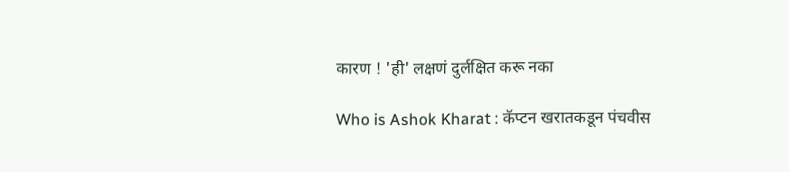कारण ! 'ही' लक्षणं दुर्लक्षित करू नका

Who is Ashok Kharat : कॅप्टन खरातकडून पंचवीस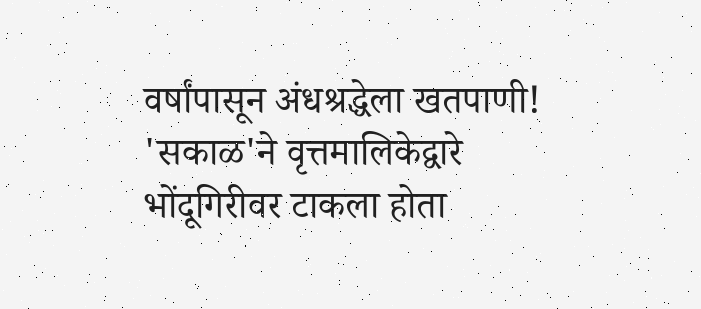वर्षांपासून अंधश्रद्धेला खतपाणी! 'सकाळ'ने वृत्तमालिकेद्वारे भोंदूगिरीवर टाकला होता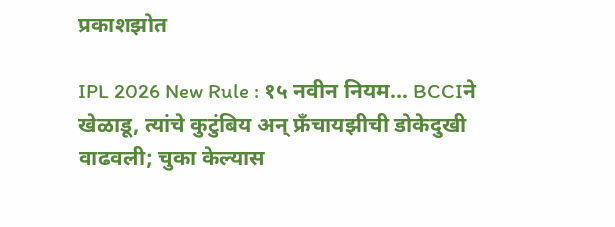प्रकाशझोत

IPL 2026 New Rule : १५ नवीन नियम... BCCIने खेळाडू, त्यांचे कुटुंबिय अन् फ्रँचायझीची डोकेदुखी वाढवली; चुका केल्यास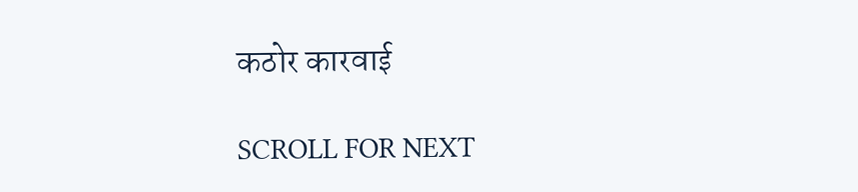कठोर कारवाई

SCROLL FOR NEXT